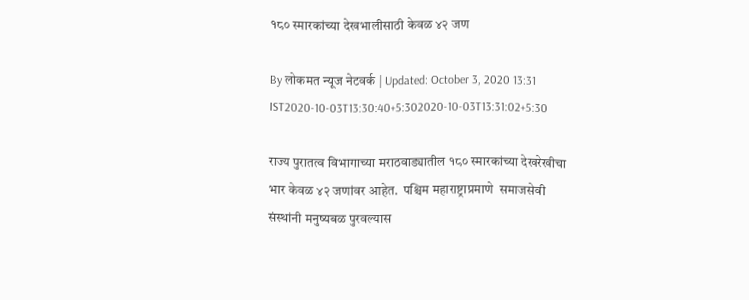१८० स्मारकांच्या देखभालीसाठी केवळ ४२ जण

By लोकमत न्यूज नेटवर्क | Updated: October 3, 2020 13:31 IST2020-10-03T13:30:40+5:302020-10-03T13:31:02+5:30

राज्य पुरातत्व विभागाच्या मराठवाड्यातील १८० स्मारकांच्या देखरेखीचा भार केवळ ४२ जणांवर आहेत.  पश्चिम महाराष्ट्राप्रमाणे  समाजसेवी संस्थांनी मनुष्यबळ पुरवल्यास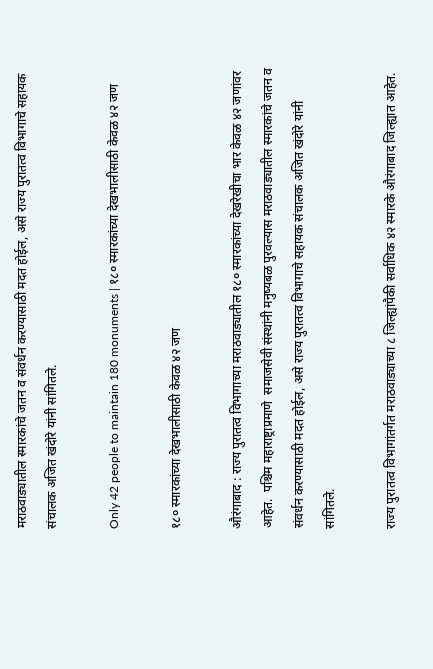मराठवाड्यातील स्मारकांचे जतन व संवर्धन करण्यासाठी मदत होईल, असे राज्य पुरातत्व विभागाचे सहायक संचालक अजित खंदोरे यांनी सांगितले.

Only 42 people to maintain 180 monuments | १८० स्मारकांच्या देखभालीसाठी केवळ ४२ जण

१८० स्मारकांच्या देखभालीसाठी केवळ ४२ जण

औरंगाबाद : राज्य पुरातत्व विभागाच्या मराठवाड्यातील १८० स्मारकांच्या देखरेखीचा भार केवळ ४२ जणांवर आहेत.  पश्चिम महाराष्ट्राप्रमाणे  समाजसेवी संस्थांनी मनुष्यबळ पुरवल्यास मराठवाड्यातील स्मारकांचे जतन व संवर्धन करण्यासाठी मदत होईल, असे राज्य पुरातत्व विभागाचे सहायक संचालक अजित खंदोरे यांनी सांगितले.

राज्य पुरातत्व विभागांतर्गत मराठवाड्याच्या ८ जिल्ह्यांपैकी सर्वाधिक ४२ स्मारके औरंगाबाद जिल्ह्यात आहेत.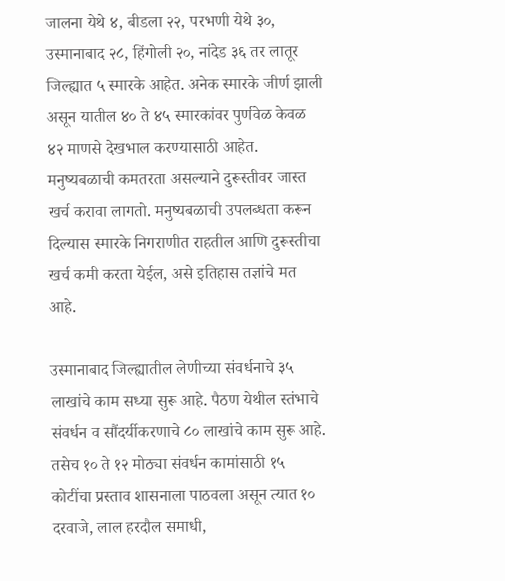जालना येथे ४, बीडला २२, परभणी येथे ३०, उस्मानाबाद २८, हिंगोली २०, नांदेड ३६ तर लातूर जिल्ह्यात ५ स्मारके आहेत. अनेक स्मारके जीर्ण झाली असून यातील ४० ते ४५ स्मारकांवर पुर्णवेळ केवळ ४२ माणसे देखभाल करण्यासाठी आहेत. मनुष्यबळाची कमतरता असल्याने दुरूस्तीवर जास्त खर्च करावा लागतो. मनुष्यबळाची उपलब्धता करून दिल्यास स्मारके निगराणीत राहतील आणि दुरूस्तीचा खर्च कमी करता येईल, असे इतिहास तज्ञांचे मत आहे.

उस्मानाबाद जिल्ह्यातील लेणीच्या संवर्धनाचे ३५ लाखांचे काम सध्या सुरू आहे. पैठण येथील स्तंभाचे संवर्धन व सौंदर्यीकरणाचे ८० लाखांचे काम सुरू आहे. तसेच १० ते १२ मोठ्या संवर्धन कामांसाठी १५ कोटींचा प्रस्ताव शासनाला पाठवला असून त्यात १० दरवाजे, लाल हरदौल समाधी,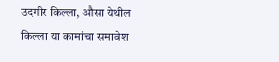उदगीर किल्ला, औसा येथील किल्ला या कामांचा समावेश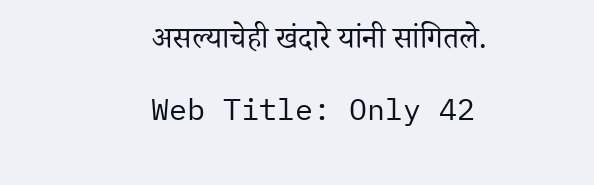असल्याचेही खंदारे यांनी सांगितले.

Web Title: Only 42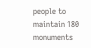people to maintain 180 monuments